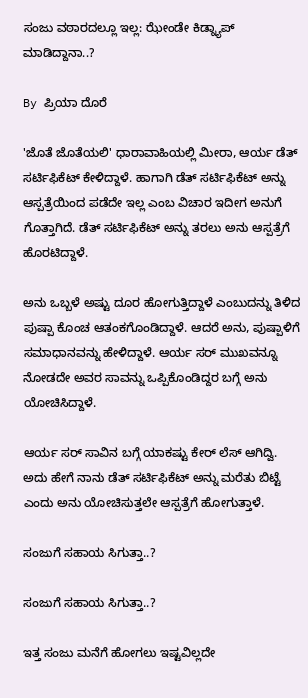ಸಂಜು ವಠಾರದಲ್ಲೂ ಇಲ್ಲ: ಝೇಂಡೇ ಕಿಡ್ನ್ಯಾಪ್ ಮಾಡಿದ್ದಾನಾ..?

By ಪ್ರಿಯಾ ದೊರೆ

'ಜೊತೆ ಜೊತೆಯಲಿ' ಧಾರಾವಾಹಿಯಲ್ಲಿ ಮೀರಾ, ಆರ್ಯ ಡೆತ್ ಸರ್ಟಿಫಿಕೆಟ್ ಕೇಳಿದ್ದಾಳೆ. ಹಾಗಾಗಿ ಡೆತ್ ಸರ್ಟಿಫಿಕೆಟ್ ಅನ್ನು ಆಸ್ಪತ್ರೆಯಿಂದ ಪಡೆದೇ ಇಲ್ಲ ಎಂಬ ವಿಚಾರ ಇದೀಗ ಅನುಗೆ ಗೊತ್ತಾಗಿದೆ. ಡೆತ್ ಸರ್ಟಿಫಿಕೆಟ್ ಅನ್ನು ತರಲು ಅನು ಆಸ್ಪತ್ರೆಗೆ ಹೊರಟಿದ್ದಾಳೆ.

ಅನು ಒಬ್ಬಳೆ ಅಷ್ಟು ದೂರ ಹೋಗುತ್ತಿದ್ದಾಳೆ ಎಂಬುದನ್ನು ತಿಳಿದ ಪುಷ್ಪಾ ಕೊಂಚ ಆತಂಕಗೊಂಡಿದ್ದಾಳೆ. ಆದರೆ ಅನು, ಪುಷ್ಪಾಳಿಗೆ ಸಮಾಧಾನವನ್ನು ಹೇಳಿದ್ದಾಳೆ. ಆರ್ಯ ಸರ್ ಮುಖವನ್ನೂ ನೋಡದೇ ಅವರ ಸಾವನ್ನು ಒಪ್ಪಿಕೊಂಡಿದ್ದರ ಬಗ್ಗೆ ಅನು ಯೋಚಿಸಿದ್ದಾಳೆ.

ಆರ್ಯ ಸರ್ ಸಾವಿನ ಬಗ್ಗೆ ಯಾಕಷ್ಟು ಕೇರ್ ಲೆಸ್ ಆಗಿದ್ವಿ. ಅದು ಹೇಗೆ ನಾನು ಡೆತ್ ಸರ್ಟಿಫಿಕೆಟ್ ಅನ್ನು ಮರೆತು ಬಿಟ್ಟೆ ಎಂದು ಅನು ಯೋಚಿಸುತ್ತಲೇ ಆಸ್ಪತ್ರೆಗೆ ಹೋಗುತ್ತಾಳೆ.

ಸಂಜುಗೆ ಸಹಾಯ ಸಿಗುತ್ತಾ..?

ಸಂಜುಗೆ ಸಹಾಯ ಸಿಗುತ್ತಾ..?

ಇತ್ತ ಸಂಜು ಮನೆಗೆ ಹೋಗಲು ಇಷ್ಟವಿಲ್ಲದೇ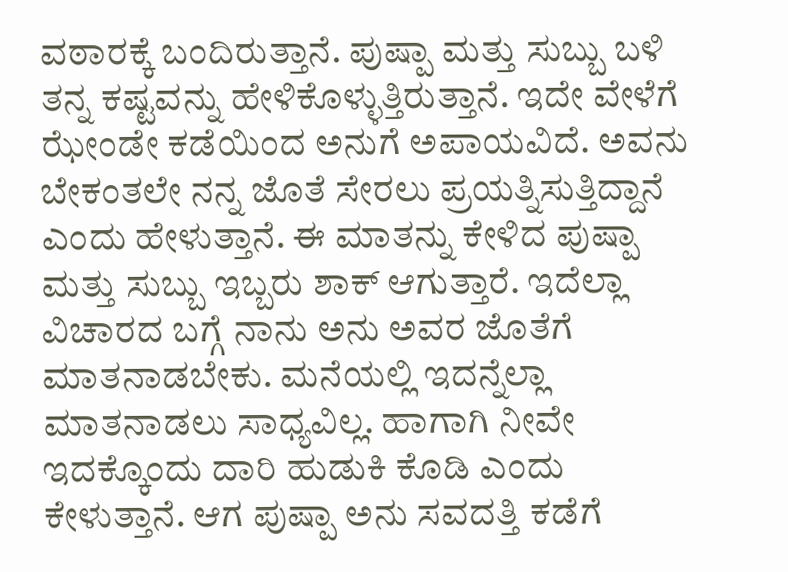ವಠಾರಕ್ಕೆ ಬಂದಿರುತ್ತಾನೆ. ಪುಷ್ಪಾ ಮತ್ತು ಸುಬ್ಬು ಬಳಿ ತನ್ನ ಕಷ್ಟವನ್ನು ಹೇಳಿಕೊಳ್ಳುತ್ತಿರುತ್ತಾನೆ. ಇದೇ ವೇಳೆಗೆ ಝೇಂಡೇ ಕಡೆಯಿಂದ ಅನುಗೆ ಅಪಾಯವಿದೆ. ಅವನು ಬೇಕಂತಲೇ ನನ್ನ ಜೊತೆ ಸೇರಲು ಪ್ರಯತ್ನಿಸುತ್ತಿದ್ದಾನೆ ಎಂದು ಹೇಳುತ್ತಾನೆ. ಈ ಮಾತನ್ನು ಕೇಳಿದ ಪುಷ್ಪಾ ಮತ್ತು ಸುಬ್ಬು ಇಬ್ಬರು ಶಾಕ್ ಆಗುತ್ತಾರೆ. ಇದೆಲ್ಲಾ ವಿಚಾರದ ಬಗ್ಗೆ ನಾನು ಅನು ಅವರ ಜೊತೆಗೆ ಮಾತನಾಡಬೇಕು. ಮನೆಯಲ್ಲಿ ಇದನ್ನೆಲ್ಲಾ ಮಾತನಾಡಲು ಸಾಧ್ಯವಿಲ್ಲ. ಹಾಗಾಗಿ ನೀವೇ ಇದಕ್ಕೊಂದು ದಾರಿ ಹುಡುಕಿ ಕೊಡಿ ಎಂದು ಕೇಳುತ್ತಾನೆ. ಆಗ ಪುಷ್ಪಾ ಅನು ಸವದತ್ತಿ ಕಡೆಗೆ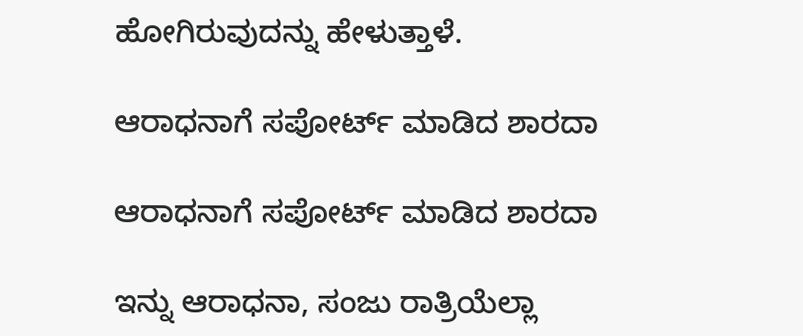ಹೋಗಿರುವುದನ್ನು ಹೇಳುತ್ತಾಳೆ.

ಆರಾಧನಾಗೆ ಸಪೋರ್ಟ್ ಮಾಡಿದ ಶಾರದಾ

ಆರಾಧನಾಗೆ ಸಪೋರ್ಟ್ ಮಾಡಿದ ಶಾರದಾ

ಇನ್ನು ಆರಾಧನಾ, ಸಂಜು ರಾತ್ರಿಯೆಲ್ಲಾ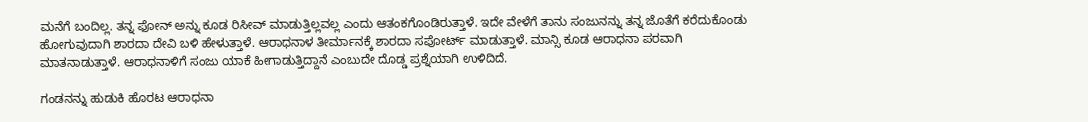ಮನೆಗೆ ಬಂದಿಲ್ಲ. ತನ್ನ ಫೋನ್ ಅನ್ನು ಕೂಡ ರಿಸೀವ್ ಮಾಡುತ್ತಿಲ್ಲವಲ್ಲ ಎಂದು ಆತಂಕಗೊಂಡಿರುತ್ತಾಳೆ. ಇದೇ ವೇಳೆಗೆ ತಾನು ಸಂಜುನನ್ನು ತನ್ನ ಜೊತೆಗೆ ಕರೆದುಕೊಂಡು ಹೋಗುವುದಾಗಿ ಶಾರದಾ ದೇವಿ ಬಳಿ ಹೇಳುತ್ತಾಳೆ. ಆರಾಧನಾಳ ತೀರ್ಮಾನಕ್ಕೆ ಶಾರದಾ ಸಪೋರ್ಟ್ ಮಾಡುತ್ತಾಳೆ. ಮಾನ್ಸಿ ಕೂಡ ಆರಾಧನಾ ಪರವಾಗಿ ಮಾತನಾಡುತ್ತಾಳೆ. ಆರಾಧನಾಳಿಗೆ ಸಂಜು ಯಾಕೆ ಹೀಗಾಡುತ್ತಿದ್ದಾನೆ ಎಂಬುದೇ ದೊಡ್ಡ ಪ್ರಶ್ನೆಯಾಗಿ ಉಳಿದಿದೆ.

ಗಂಡನನ್ನು ಹುಡುಕಿ ಹೊರಟ ಆರಾಧನಾ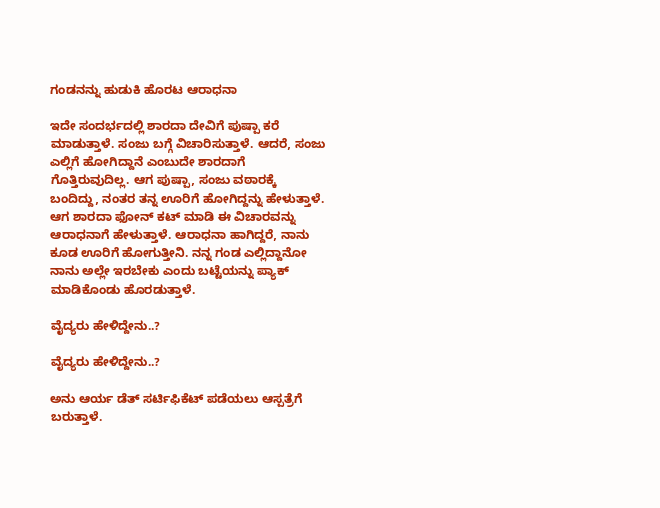ಗಂಡನನ್ನು ಹುಡುಕಿ ಹೊರಟ ಆರಾಧನಾ

ಇದೇ ಸಂದರ್ಭದಲ್ಲಿ ಶಾರದಾ ದೇವಿಗೆ ಪುಷ್ಪಾ ಕರೆ ಮಾಡುತ್ತಾಳೆ. ಸಂಜು ಬಗ್ಗೆ ವಿಚಾರಿಸುತ್ತಾಳೆ. ಆದರೆ, ಸಂಜು ಎಲ್ಲಿಗೆ ಹೋಗಿದ್ದಾನೆ ಎಂಬುದೇ ಶಾರದಾಗೆ ಗೊತ್ತಿರುವುದಿಲ್ಲ. ಆಗ ಪುಷ್ಪಾ, ಸಂಜು ವಠಾರಕ್ಕೆ ಬಂದಿದ್ದು, ನಂತರ ತನ್ನ ಊರಿಗೆ ಹೋಗಿದ್ದನ್ನು ಹೇಳುತ್ತಾಳೆ. ಆಗ ಶಾರದಾ ಫೋನ್ ಕಟ್ ಮಾಡಿ ಈ ವಿಚಾರವನ್ನು ಆರಾಧನಾಗೆ ಹೇಳುತ್ತಾಳೆ. ಆರಾಧನಾ ಹಾಗಿದ್ದರೆ, ನಾನು ಕೂಡ ಊರಿಗೆ ಹೋಗುತ್ತೀನಿ. ನನ್ನ ಗಂಡ ಎಲ್ಲಿದ್ದಾನೋ ನಾನು ಅಲ್ಲೇ ಇರಬೇಕು ಎಂದು ಬಟ್ಟೆಯನ್ನು ಪ್ಯಾಕ್ ಮಾಡಿಕೊಂಡು ಹೊರಡುತ್ತಾಳೆ.

ವೈದ್ಯರು ಹೇಳಿದ್ದೇನು..?

ವೈದ್ಯರು ಹೇಳಿದ್ದೇನು..?

ಅನು ಆರ್ಯ ಡೆತ್ ಸರ್ಟಿಫಿಕೆಟ್ ಪಡೆಯಲು ಆಸ್ಪತ್ರೆಗೆ ಬರುತ್ತಾಳೆ.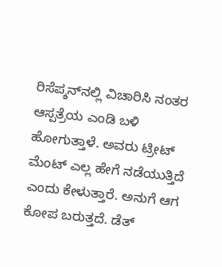ರಿಸೆಪ್ಶನ್‌ನಲ್ಲಿ ವಿಚಾರಿಸಿ ನಂತರ ಆಸ್ಪತ್ರೆಯ ಎಂಡಿ ಬಳಿ ಹೋಗುತ್ತಾಳೆ. ಅವರು ಟ್ರೀಟ್ ಮೆಂಟ್ ಎಲ್ಲ ಹೇಗೆ ನಡೆಯುತ್ತಿದೆ ಎಂದು ಕೇಳುತ್ತಾರೆ. ಅನುಗೆ ಆಗ ಕೋಪ ಬರುತ್ತದೆ. ಡೆತ್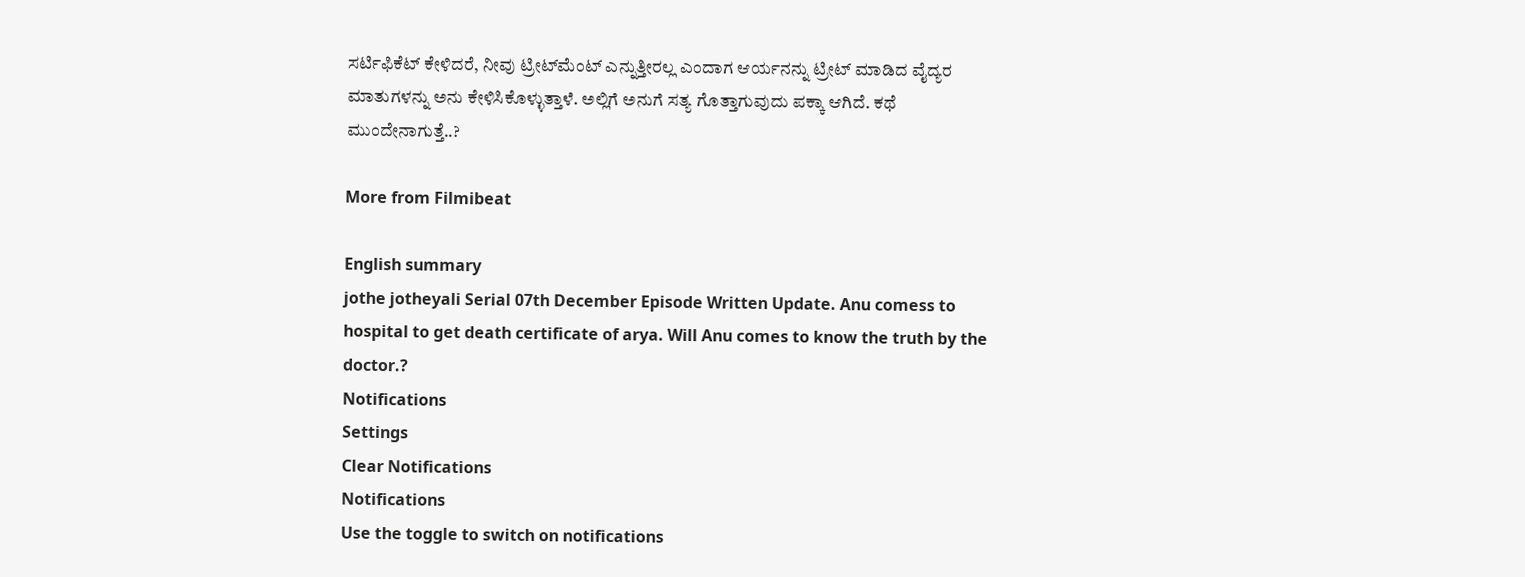ಸರ್ಟಿಫಿಕೆಟ್ ಕೇಳಿದರೆ, ನೀವು ಟ್ರೀಟ್‌ಮೆಂಟ್ ಎನ್ನುತ್ತೀರಲ್ಲ ಎಂದಾಗ ಆರ್ಯನನ್ನು ಟ್ರೀಟ್ ಮಾಡಿದ ವೈದ್ಯರ ಮಾತುಗಳನ್ನು ಅನು ಕೇಳಿಸಿಕೊಳ್ಳುತ್ತಾಳೆ. ಅಲ್ಲಿಗೆ ಅನುಗೆ ಸತ್ಯ ಗೊತ್ತಾಗುವುದು ಪಕ್ಕಾ ಆಗಿದೆ. ಕಥೆ ಮುಂದೇನಾಗುತ್ತೆ..?

More from Filmibeat

English summary
jothe jotheyali Serial 07th December Episode Written Update. Anu comess to hospital to get death certificate of arya. Will Anu comes to know the truth by the doctor.?
Notifications
Settings
Clear Notifications
Notifications
Use the toggle to switch on notifications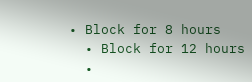• Block for 8 hours
  • Block for 12 hours
  •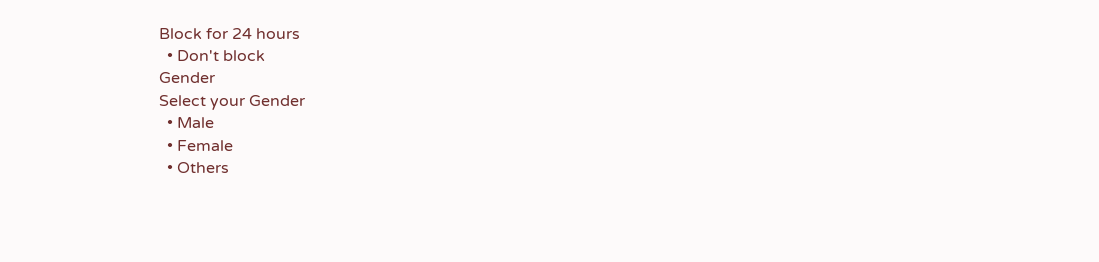Block for 24 hours
  • Don't block
Gender
Select your Gender
  • Male
  • Female
  • Others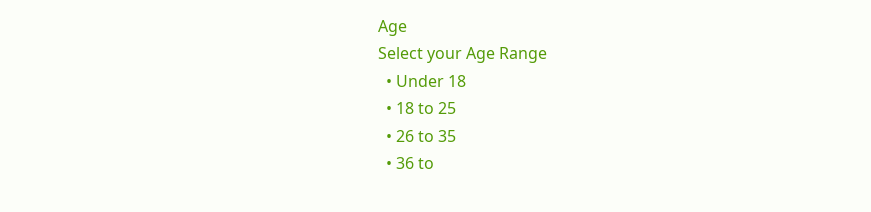Age
Select your Age Range
  • Under 18
  • 18 to 25
  • 26 to 35
  • 36 to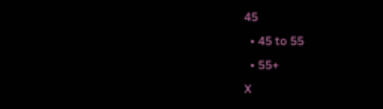45
  • 45 to 55
  • 55+
X